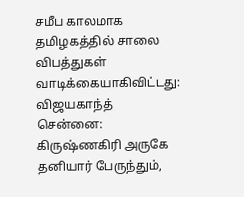சமீப காலமாக தமிழகத்தில் சாலை விபத்துகள் வாடிக்கையாகிவிட்டது: விஜயகாந்த்
சென்னை: கிருஷ்ணகிரி அருகே தனியார் பேருந்தும்,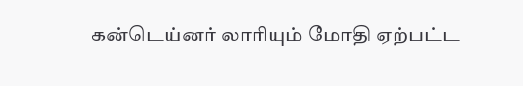கன்டெய்னர் லாரியும் மோதி ஏற்பட்ட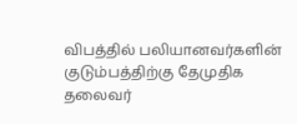விபத்தில் பலியானவர்களின் குடும்பத்திற்கு தேமுதிக தலைவர்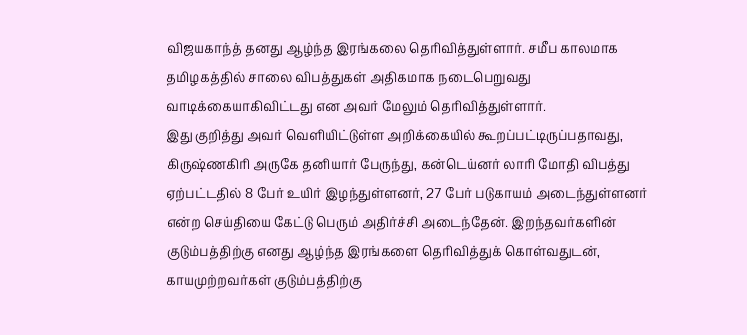விஜயகாந்த் தனது ஆழ்ந்த இரங்கலை தெரிவித்துள்ளார். சமீப காலமாக தமிழகத்தில் சாலை விபத்துகள் அதிகமாக நடைபெறுவது வாடிக்கையாகிவிட்டது என அவர் மேலும் தெரிவித்துள்ளார்.
இது குறித்து அவர் வெளியிட்டுள்ள அறிக்கையில் கூறப்பட்டிருப்பதாவது,
கிருஷ்ணகிரி அருகே தனியார் பேருந்து, கன்டெய்னர் லாரி மோதி விபத்து ஏற்பட்டதில் 8 பேர் உயிர் இழந்துள்ளனர், 27 பேர் படுகாயம் அடைந்துள்ளனர் என்ற செய்தியை கேட்டு பெரும் அதிர்ச்சி அடைந்தேன். இறந்தவர்களின் குடும்பத்திற்கு எனது ஆழ்ந்த இரங்களை தெரிவித்துக் கொள்வதுடன், காயமுற்றவர்கள் குடும்பத்திற்கு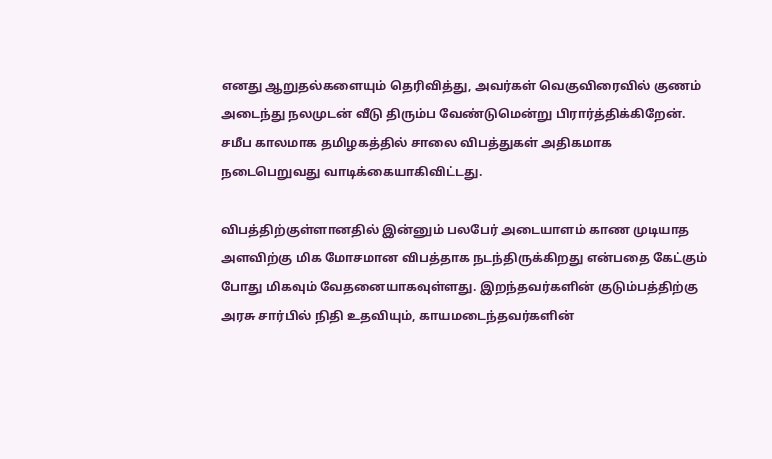எனது ஆறுதல்களையும் தெரிவித்து, அவர்கள் வெகுவிரைவில் குணம் அடைந்து நலமுடன் வீடு திரும்ப வேண்டுமென்று பிரார்த்திக்கிறேன். சமீப காலமாக தமிழகத்தில் சாலை விபத்துகள் அதிகமாக நடைபெறுவது வாடிக்கையாகிவிட்டது.

விபத்திற்குள்ளானதில் இன்னும் பலபேர் அடையாளம் காண முடியாத அளவிற்கு மிக மோசமான விபத்தாக நடந்திருக்கிறது என்பதை கேட்கும் போது மிகவும் வேதனையாகவுள்ளது. இறந்தவர்களின் குடும்பத்திற்கு அரசு சார்பில் நிதி உதவியும், காயமடைந்தவர்களின்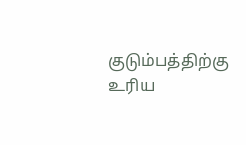குடும்பத்திற்கு உரிய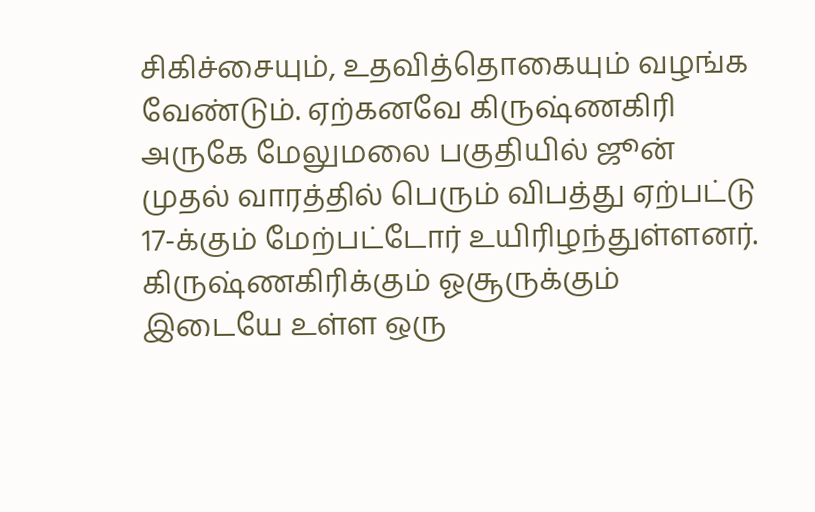சிகிச்சையும், உதவித்தொகையும் வழங்க வேண்டும். ஏற்கனவே கிருஷ்ணகிரி அருகே மேலுமலை பகுதியில் ஜூன் முதல் வாரத்தில் பெரும் விபத்து ஏற்பட்டு 17-க்கும் மேற்பட்டோர் உயிரிழந்துள்ளனர்.
கிருஷ்ணகிரிக்கும் ஓசூருக்கும் இடையே உள்ள ஒரு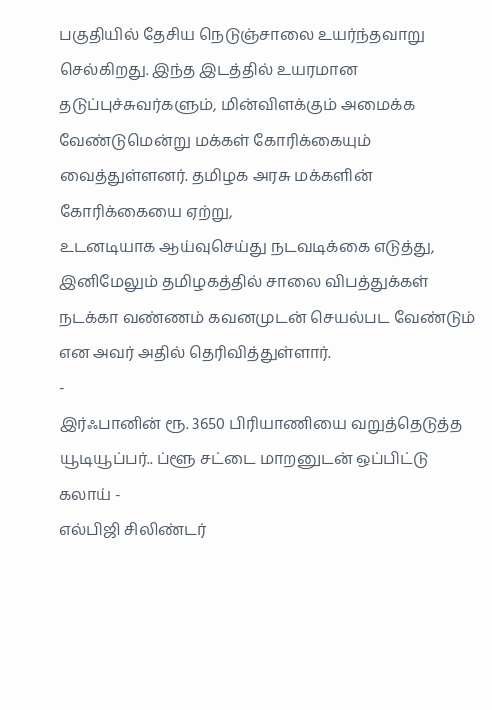பகுதியில் தேசிய நெடுஞ்சாலை உயர்ந்தவாறு செல்கிறது. இந்த இடத்தில் உயரமான தடுப்புச்சுவர்களும், மின்விளக்கும் அமைக்க வேண்டுமென்று மக்கள் கோரிக்கையும் வைத்துள்ளனர். தமிழக அரசு மக்களின் கோரிக்கையை ஏற்று,
உடனடியாக ஆய்வுசெய்து நடவடிக்கை எடுத்து, இனிமேலும் தமிழகத்தில் சாலை விபத்துக்கள் நடக்கா வண்ணம் கவனமுடன் செயல்பட வேண்டும் என அவர் அதில் தெரிவித்துள்ளார்.
-
இர்ஃபானின் ரூ. 3650 பிரியாணியை வறுத்தெடுத்த யூடியூப்பர்.. ப்ளூ சட்டை மாறனுடன் ஒப்பிட்டு கலாய் -
எல்பிஜி சிலிண்டர்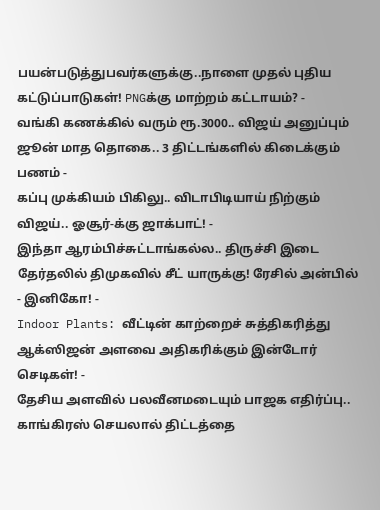பயன்படுத்துபவர்களுக்கு..நாளை முதல் புதிய கட்டுப்பாடுகள்! PNGக்கு மாற்றம் கட்டாயம்? -
வங்கி கணக்கில் வரும் ரூ.3000.. விஜய் அனுப்பும் ஜூன் மாத தொகை.. 3 திட்டங்களில் கிடைக்கும் பணம் -
கப்பு முக்கியம் பிகிலு.. விடாபிடியாய் நிற்கும் விஜய்.. ஓசூர்-க்கு ஜாக்பாட்! -
இந்தா ஆரம்பிச்சுட்டாங்கல்ல.. திருச்சி இடை தேர்தலில் திமுகவில் சீட் யாருக்கு! ரேசில் அன்பில் - இனிகோ! -
Indoor Plants: வீட்டின் காற்றைச் சுத்திகரித்து ஆக்ஸிஜன் அளவை அதிகரிக்கும் இன்டோர் செடிகள்! -
தேசிய அளவில் பலவீனமடையும் பாஜக எதிர்ப்பு.. காங்கிரஸ் செயலால் திட்டத்தை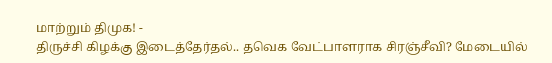மாற்றும் திமுக! -
திருச்சி கிழக்கு இடைத்தேர்தல்.. தவெக வேட்பாளராக சிரஞ்சீவி? மேடையில்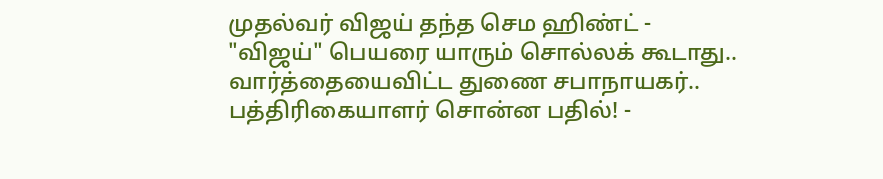முதல்வர் விஜய் தந்த செம ஹிண்ட் -
"விஜய்" பெயரை யாரும் சொல்லக் கூடாது.. வார்த்தையைவிட்ட துணை சபாநாயகர்.. பத்திரிகையாளர் சொன்ன பதில்! -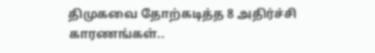திமுகவை தோற்கடித்த 8 அதிர்ச்சி காரணங்கள்..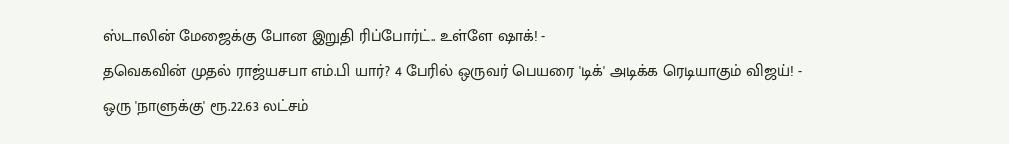ஸ்டாலின் மேஜைக்கு போன இறுதி ரிப்போர்ட்.. உள்ளே ஷாக்! -
தவெகவின் முதல் ராஜ்யசபா எம்.பி யார்? 4 பேரில் ஒருவர் பெயரை 'டிக்' அடிக்க ரெடியாகும் விஜய்! -
ஒரு 'நாளுக்கு' ரூ.22.63 லட்சம்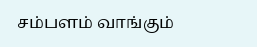சம்பளம் வாங்கும்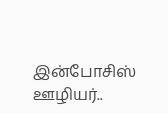இன்போசிஸ் ஊழியர்..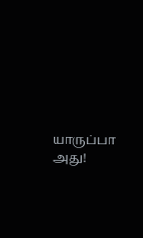யாருப்பா அது!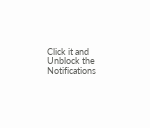Click it and Unblock the Notifications